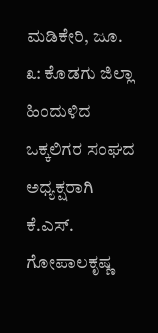ಮಡಿಕೇರಿ, ಜೂ. ೩: ಕೊಡಗು ಜಿಲ್ಲಾ ಹಿಂದುಳಿದ ಒಕ್ಕಲಿಗರ ಸಂಘದ ಅಧ್ಯಕ್ಷರಾಗಿ ಕೆ.ಎಸ್. ಗೋಪಾಲಕೃಷ್ಣ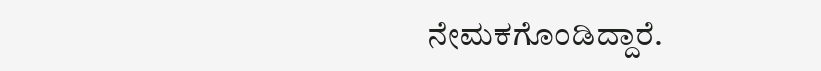ನೇಮಕಗೊಂಡಿದ್ದಾರೆ.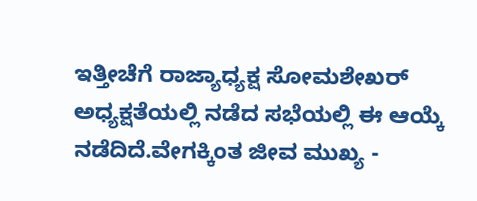ಇತ್ತೀಚೆಗೆ ರಾಜ್ಯಾಧ್ಯಕ್ಷ ಸೋಮಶೇಖರ್ ಅಧ್ಯಕ್ಷತೆಯಲ್ಲಿ ನಡೆದ ಸಭೆಯಲ್ಲಿ ಈ ಆಯ್ಕೆ ನಡೆದಿದೆ.ವೇಗಕ್ಕಿಂತ ಜೀವ ಮುಖ್ಯ -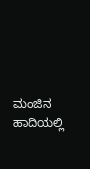ಮಂಜಿನ ಹಾದಿಯಲ್ಲಿ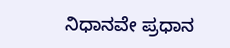ನಿಧಾನವೇ ಪ್ರಧಾನ